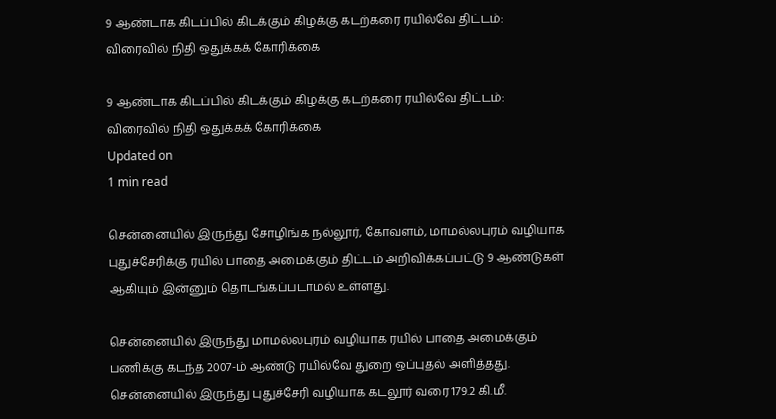9 ஆண்டாக கிடப்பில் கிடக்கும் கிழக்கு கடற்கரை ரயில்வே திட்டம்: விரைவில் நிதி ஒதுக்கக் கோரிக்கை

9 ஆண்டாக கிடப்பில் கிடக்கும் கிழக்கு கடற்கரை ரயில்வே திட்டம்: விரைவில் நிதி ஒதுக்கக் கோரிக்கை
Updated on
1 min read

சென்னையில் இருந்து சோழிங்க நல்லூர், கோவளம், மாமல்லபுரம் வழியாக புதுச்சேரிக்கு ரயில் பாதை அமைக்கும் திட்டம் அறிவிக்கப்பட்டு 9 ஆண்டுகள் ஆகியும் இன்னும் தொடங்கப்படாமல் உள்ளது.

சென்னையில் இருந்து மாமல்லபுரம் வழியாக ரயில் பாதை அமைக்கும் பணிக்கு கடந்த 2007-ம் ஆண்டு ரயில்வே துறை ஒப்புதல் அளித்தது. சென்னையில் இருந்து புதுச்சேரி வழியாக கடலூர் வரை 179.2 கி.மீ.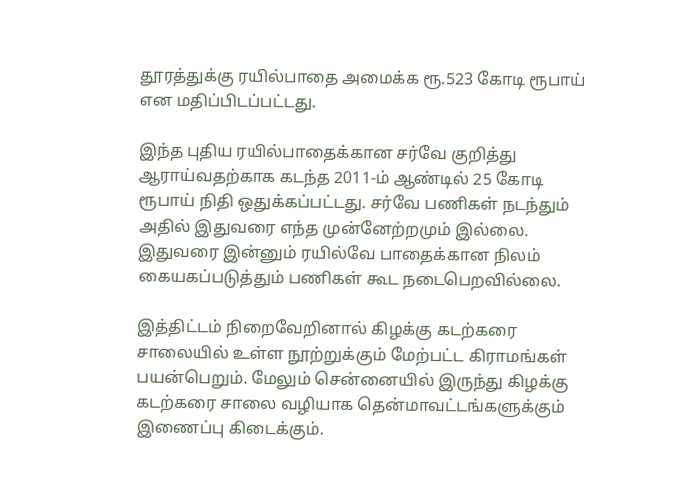தூரத்துக்கு ரயில்பாதை அமைக்க ரூ.523 கோடி ரூபாய் என மதிப்பிடப்பட்டது.

இந்த புதிய ரயில்பாதைக்கான சர்வே குறித்து ஆராய்வதற்காக கடந்த 2011-ம் ஆண்டில் 25 கோடி ரூபாய் நிதி ஒதுக்கப்பட்டது. சர்வே பணிகள் நடந்தும் அதில் இதுவரை எந்த முன்னேற்றமும் இல்லை. இதுவரை இன்னும் ரயில்வே பாதைக்கான நிலம் கையகப்படுத்தும் பணிகள் கூட நடைபெறவில்லை.

இத்திட்டம் நிறைவேறினால் கிழக்கு கடற்கரை சாலையில் உள்ள நூற்றுக்கும் மேற்பட்ட கிராமங்கள் பயன்பெறும். மேலும் சென்னையில் இருந்து கிழக்கு கடற்கரை சாலை வழியாக தென்மாவட்டங்களுக்கும் இணைப்பு கிடைக்கும்.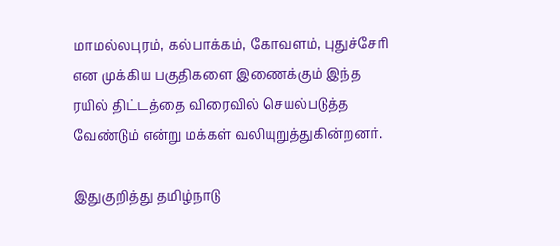மாமல்லபுரம், கல்பாக்கம், கோவளம், புதுச்சேரி என முக்கிய பகுதிகளை இணைக்கும் இந்த ரயில் திட்டத்தை விரைவில் செயல்படுத்த வேண்டும் என்று மக்கள் வலியுறுத்துகின்றனர்.

இதுகுறித்து தமிழ்நாடு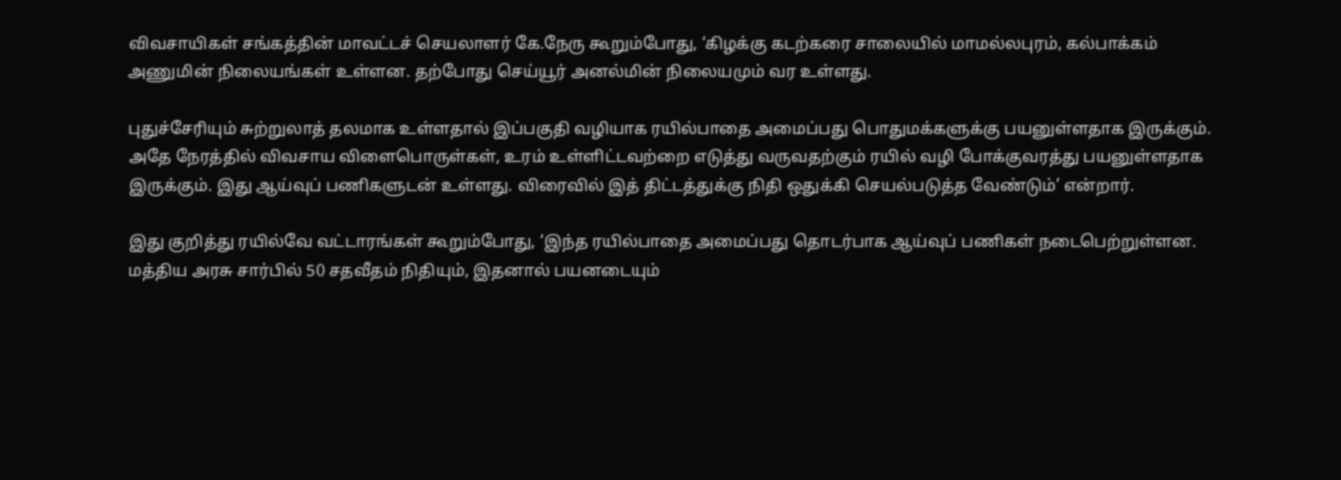விவசாயிகள் சங்கத்தின் மாவட்டச் செயலாளர் கே.நேரு கூறும்போது, ‘கிழக்கு கடற்கரை சாலையில் மாமல்லபுரம், கல்பாக்கம் அணுமின் நிலையங்கள் உள்ளன. தற்போது செய்யூர் அனல்மின் நிலையமும் வர உள்ளது.

புதுச்சேரியும் சுற்றுலாத் தலமாக உள்ளதால் இப்பகுதி வழியாக ரயில்பாதை அமைப்பது பொதுமக்களுக்கு பயனுள்ளதாக இருக்கும். அதே நேரத்தில் விவசாய விளைபொருள்கள், உரம் உள்ளிட்டவற்றை எடுத்து வருவதற்கும் ரயில் வழி போக்குவரத்து பயனுள்ளதாக இருக்கும். இது ஆய்வுப் பணிகளுடன் உள்ளது. விரைவில் இத் திட்டத்துக்கு நிதி ஒதுக்கி செயல்படுத்த வேண்டும்’ என்றார்.

இது குறித்து ரயில்வே வட்டாரங்கள் கூறும்போது, ‘இந்த ரயில்பாதை அமைப்பது தொடர்பாக ஆய்வுப் பணிகள் நடைபெற்றுள்ளன. மத்திய அரசு சார்பில் 50 சதவீதம் நிதியும், இதனால் பயனடையும்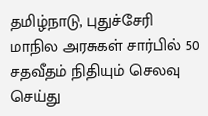தமிழ்நாடு, புதுச்சேரி மாநில அரசுகள் சார்பில் 50 சதவீதம் நிதியும் செலவு செய்து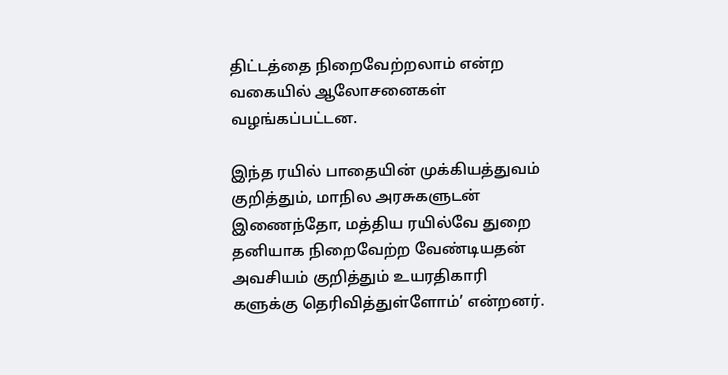திட்டத்தை நிறைவேற்றலாம் என்ற வகையில் ஆலோசனைகள் வழங்கப்பட்டன.

இந்த ரயில் பாதையின் முக்கியத்துவம் குறித்தும், மாநில அரசுகளுடன் இணைந்தோ, மத்திய ரயில்வே துறை தனியாக நிறைவேற்ற வேண்டியதன் அவசியம் குறித்தும் உயரதிகாரி களுக்கு தெரிவித்துள்ளோம்’ என்றனர்.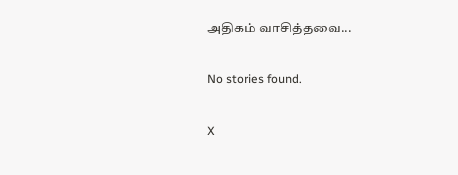அதிகம் வாசித்தவை...

No stories found.

X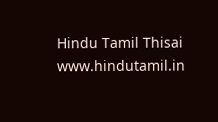Hindu Tamil Thisai
www.hindutamil.in